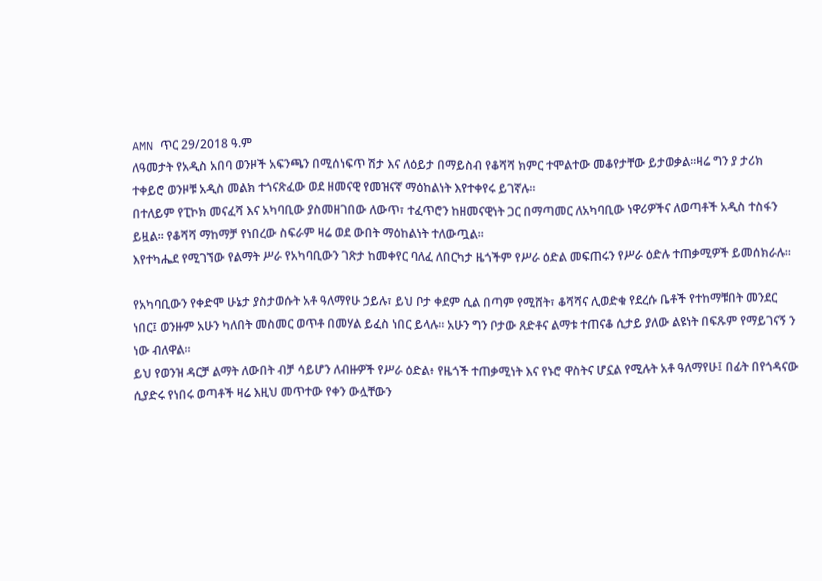AMN ጥር 29/2018 ዓ.ም
ለዓመታት የአዲስ አበባ ወንዞች አፍንጫን በሚሰነፍጥ ሽታ እና ለዕይታ በማይስብ የቆሻሻ ክምር ተሞልተው መቆየታቸው ይታወቃል።ዛሬ ግን ያ ታሪክ ተቀይሮ ወንዞቹ አዲስ መልክ ተጎናጽፈው ወደ ዘመናዊ የመዝናኛ ማዕከልነት እየተቀየሩ ይገኛሉ።
በተለይም የፒኮክ መናፈሻ እና አካባቢው ያስመዘገበው ለውጥ፣ ተፈጥሮን ከዘመናዊነት ጋር በማጣመር ለአካባቢው ነዋሪዎችና ለወጣቶች አዲስ ተስፋን ይዟል። የቆሻሻ ማከማቻ የነበረው ስፍራም ዛሬ ወደ ውበት ማዕከልነት ተለውጧል።
እየተካሔደ የሚገኘው የልማት ሥራ የአካባቢውን ገጽታ ከመቀየር ባለፈ ለበርካታ ዜጎችም የሥራ ዕድል መፍጠሩን የሥራ ዕድሉ ተጠቃሚዎች ይመሰክራሉ።

የአካባቢውን የቀድሞ ሁኔታ ያስታወሱት አቶ ዓለማየሁ ኃይሉ፣ ይህ ቦታ ቀደም ሲል በጣም የሚሸት፣ ቆሻሻና ሊወድቁ የደረሱ ቤቶች የተከማቹበት መንደር ነበር፤ ወንዙም አሁን ካለበት መስመር ወጥቶ በመሃል ይፈስ ነበር ይላሉ። አሁን ግን ቦታው ጸድቶና ልማቱ ተጠናቆ ሲታይ ያለው ልዩነት በፍጹም የማይገናኝ ን ነው ብለዋል።
ይህ የወንዝ ዳርቻ ልማት ለውበት ብቻ ሳይሆን ለብዙዎች የሥራ ዕድል፥ የዜጎች ተጠቃሚነት እና የኑሮ ዋስትና ሆኗል የሚሉት አቶ ዓለማየሁ፤ በፊት በየጎዳናው ሲያድሩ የነበሩ ወጣቶች ዛሬ እዚህ መጥተው የቀን ውሏቸውን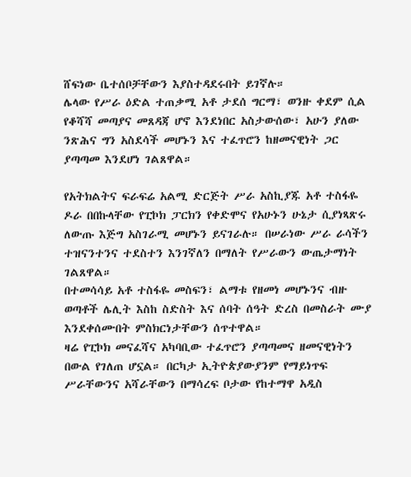ሸፍነው ቤተሰቦቻቸውን እያስተዳደሩበት ይገኛሉ።
ሌላው የሥራ ዕድል ተጠቃሚ አቶ ታደሰ ግርማ፣ ወንዙ ቀደም ሲል የቆሻሻ መጣያና መጸዳጃ ሆኖ እንደነበር አስታውሰው፣ አሁን ያለው ንጽሕና ግን አስደሳች መሆኑን እና ተፈጥሮን ከዘመናዊነት ጋር ያጣጣመ እንደሆነ ገልጸዋል።

የአትክልትና ፍራፍሬ አልሚ ድርጅት ሥራ አስኪያጁ አቶ ተስፋዬ ዶራ በበኩላቸው የፒኮክ ፓርክን የቀድሞና የአሁኑን ሁኔታ ሲያነጻጽሩ ለውጡ እጅግ አስገራሚ መሆኑን ይናገራሉ። በሠራነው ሥራ ራሳችን ተዝናንተንና ተደስተን እንገኛለን በማለት የሥራውን ውጤታማነት ገልጸዋል።
በተመሳሳይ አቶ ተስፋዬ መስፍን፣ ልማቱ የዘመነ መሆኑንና ብዙ ወጣቶች ሌሊት እስከ ስድስት እና ሰባት ሰዓት ድረስ በመስራት ሙያ እንደቀሰሙበት ምስክርነታቸውን ሰጥተዋል።
ዛሬ የፒኮክ መናፈሻና አካባቢው ተፈጥሮን ያጣጣመና ዘመናዊነትን በውል የገለጠ ሆኗል። በርካታ ኢትዮጵያውያንም የማይነጥፍ ሥራቸውንና አሻራቸውን በማሳረፍ ቦታው የከተማዋ አዲስ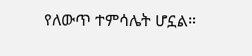የለውጥ ተምሳሌት ሆኗል።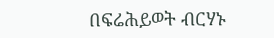በፍሬሕይወት ብርሃኑ